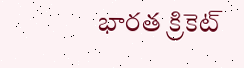భారత క్రికెట్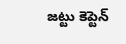జట్టు కెప్టెన్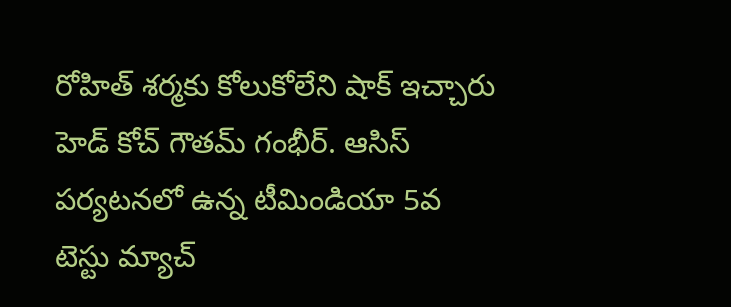రోహిత్ శర్మకు కోలుకోలేని షాక్ ఇచ్చారు హెడ్ కోచ్ గౌతమ్ గంభీర్. ఆసిస్ పర్యటనలో ఉన్న టీమిండియా 5వ టెస్టు మ్యాచ్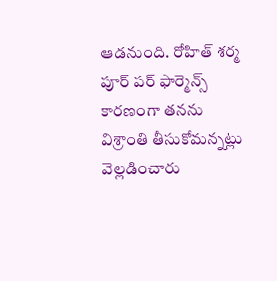ఆడనుంది. రోహిత్ శర్మ పూర్ పర్ ఫార్మెన్స్ కారణంగా తనను విశ్రాంతి తీసుకోమన్నట్లు వెల్లడించారు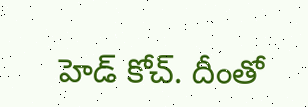హెడ్ కోచ్. దీంతో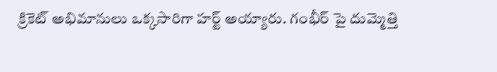క్రికెట్ అభిమానులు ఒక్కసారిగా హర్ట్ అయ్యారు. గంభీర్ పై దుమ్మెత్తి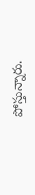పోస్తున్నారు.